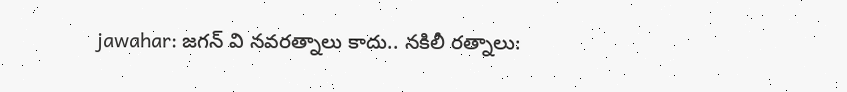jawahar: జగన్ వి నవరత్నాలు కాదు.. నకిలీ రత్నాలు: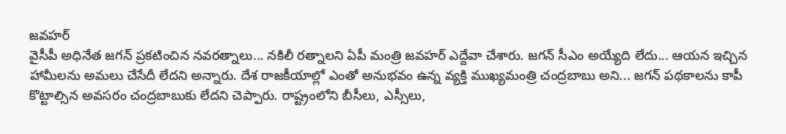జవహర్
వైసీపీ అధినేత జగన్ ప్రకటించిన నవరత్నాలు... నకిలీ రత్నాలని ఏపీ మంత్రి జవహర్ ఎద్దేవా చేశారు. జగన్ సీఎం అయ్యేది లేదు... ఆయన ఇచ్చిన హామీలను అమలు చేసేదీ లేదని అన్నారు. దేశ రాజకీయాల్లో ఎంతో అనుభవం ఉన్న వ్యక్తి ముఖ్యమంత్రి చంద్రబాబు అని... జగన్ పథకాలను కాపీ కొట్టాల్సిన అవసరం చంద్రబాబుకు లేదని చెప్పారు. రాష్ట్రంలోని బీసీలు, ఎస్సీలు,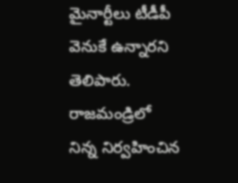మైనార్టీలు టీడీపీ వెనుకే ఉన్నారని తెలిపారు. రాజమండ్రిలో నిన్న నిర్వహించిన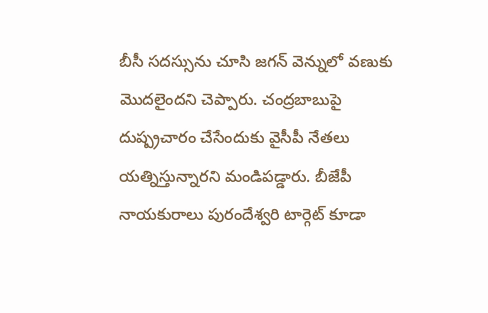బీసీ సదస్సును చూసి జగన్ వెన్నులో వణుకు మొదలైందని చెప్పారు. చంద్రబాబుపై దుష్ప్రచారం చేసేందుకు వైసీపీ నేతలు యత్నిస్తున్నారని మండిపడ్డారు. బీజేపీ నాయకురాలు పురందేశ్వరి టార్గెట్ కూడా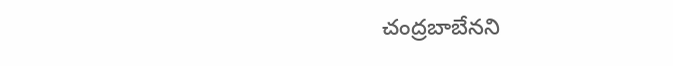చంద్రబాబేనని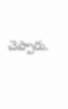చెప్పారు.